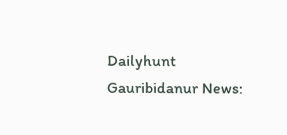Dailyhunt
Gauribidanur News: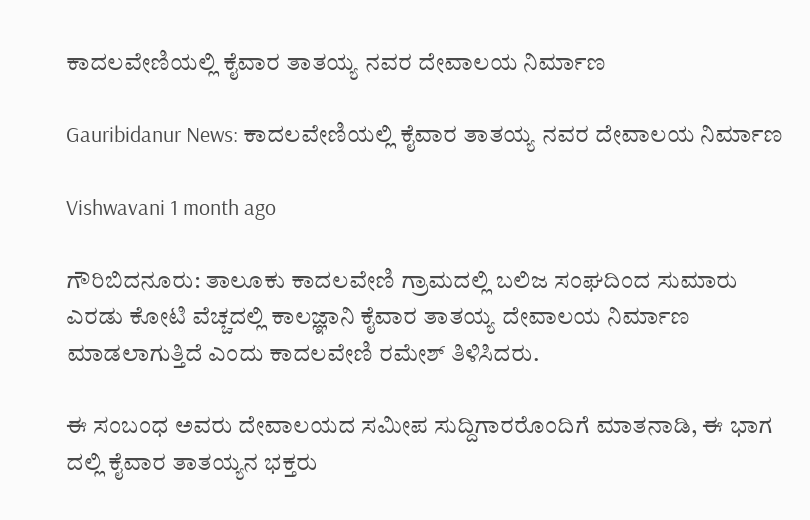ಕಾದಲವೇಣಿಯಲ್ಲಿ ಕೈವಾರ ತಾತಯ್ಯ ನವರ ದೇವಾಲಯ ನಿರ್ಮಾಣ

Gauribidanur News: ಕಾದಲವೇಣಿಯಲ್ಲಿ ಕೈವಾರ ತಾತಯ್ಯ ನವರ ದೇವಾಲಯ ನಿರ್ಮಾಣ

Vishwavani 1 month ago

ಗೌರಿಬಿದನೂರು: ತಾಲೂಕು ಕಾದಲವೇಣಿ ಗ್ರಾಮದಲ್ಲಿ ಬಲಿಜ ಸಂಘದಿಂದ ಸುಮಾರು ಎರಡು ಕೋಟಿ ವೆಚ್ಚದಲ್ಲಿ ಕಾಲಜ್ಞಾನಿ ಕೈವಾರ ತಾತಯ್ಯ ದೇವಾಲಯ ನಿರ್ಮಾಣ ಮಾಡಲಾಗುತ್ತಿದೆ ಎಂದು ಕಾದಲವೇಣಿ ರಮೇಶ್ ತಿಳಿಸಿದರು.

ಈ ಸಂಬಂಧ ಅವರು ದೇವಾಲಯದ ಸಮೀಪ ಸುದ್ದಿಗಾರರೊಂದಿಗೆ ಮಾತನಾಡಿ, ಈ ಭಾಗ ದಲ್ಲಿ ಕೈವಾರ ತಾತಯ್ಯನ ಭಕ್ತರು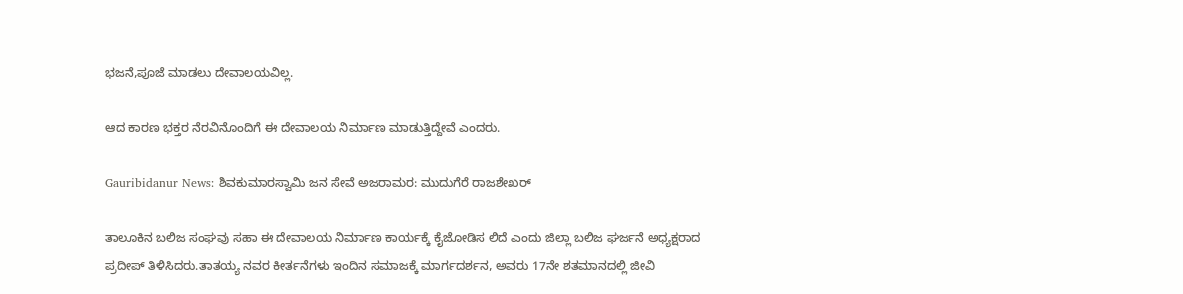ಭಜನೆ,ಪೂಜೆ ಮಾಡಲು ದೇವಾಲಯವಿಲ್ಲ.

ಆದ ಕಾರಣ ಭಕ್ತರ ನೆರವಿನೊಂದಿಗೆ ಈ ದೇವಾಲಯ ನಿರ್ಮಾಣ ಮಾಡುತ್ತಿದ್ದೇವೆ ಎಂದರು.

Gauribidanur News: ಶಿವಕುಮಾರಸ್ವಾಮಿ ಜನ ಸೇವೆ ಅಜರಾಮರ: ಮುದುಗೆರೆ ರಾಜಶೇಖರ್

ತಾಲೂಕಿನ ಬಲಿಜ ಸಂಘವು ಸಹಾ ಈ ದೇವಾಲಯ ನಿರ್ಮಾಣ ಕಾರ್ಯಕ್ಕೆ ಕೈಜೋಡಿಸ ಲಿದೆ ಎಂದು ಜಿಲ್ಲಾ ಬಲಿಜ ಘರ್ಜನೆ ಅಧ್ಯಕ್ಷರಾದ ಪ್ರದೀಪ್ ತಿಳಿಸಿದರು.ತಾತಯ್ಯ ನವರ ಕೀರ್ತನೆಗಳು ಇಂದಿನ ಸಮಾಜಕ್ಕೆ ಮಾರ್ಗದರ್ಶನ, ಅವರು 17ನೇ ಶತಮಾನದಲ್ಲಿ ಜೀವಿ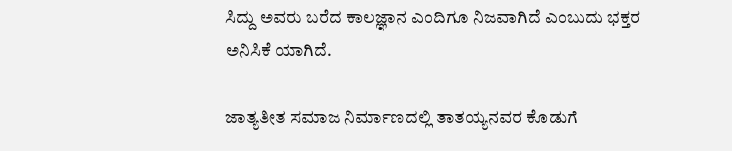ಸಿದ್ದು ಅವರು ಬರೆದ ಕಾಲಜ್ಞಾನ ಎಂದಿಗೂ ನಿಜವಾಗಿದೆ ಎಂಬುದು ಭಕ್ತರ ಅನಿಸಿಕೆ ಯಾಗಿದೆ.

ಜಾತ್ಯತೀತ ಸಮಾಜ ನಿರ್ಮಾಣದಲ್ಲಿ ತಾತಯ್ಯನವರ ಕೊಡುಗೆ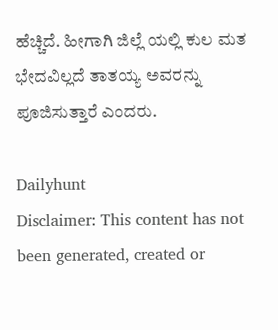ಹೆಚ್ಚಿದೆ. ಹೀಗಾಗಿ ಜಿಲ್ಲೆ ಯಲ್ಲಿ ಕುಲ ಮತ ಭೇದವಿಲ್ಲದೆ ತಾತಯ್ಯ ಅವರನ್ನು ಪೂಜಿಸುತ್ತಾರೆ ಎಂದರು.

Dailyhunt
Disclaimer: This content has not been generated, created or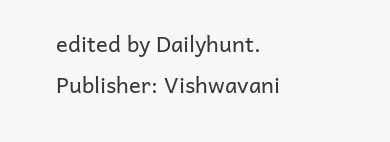edited by Dailyhunt. Publisher: Vishwavani